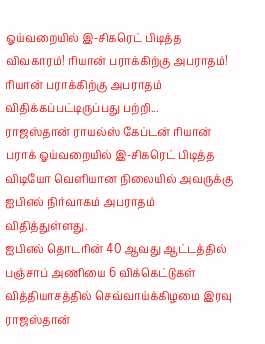ஓய்வறையில் இ-சிகரெட் பிடித்த விவகாரம்! ரியான் பராக்கிற்கு அபராதம்!
ரியான் பராக்கிற்கு அபராதம் விதிக்கப்பட்டிருப்பது பற்றி...
ராஜஸ்தான் ராயல்ஸ் கேப்டன் ரியான் பராக் ஓய்வறையில் இ-சிகரெட் பிடித்த விடியோ வெளியான நிலையில் அவருக்கு ஐபிஎல் நிர்வாகம் அபராதம் விதித்துள்ளது.
ஐபிஎல் தொடரின் 40 ஆவது ஆட்டத்தில் பஞ்சாப் அணியை 6 விக்கெட்டுகள் வித்தியாசத்தில் செவ்வாய்க்கிழமை இரவு ராஜஸ்தான்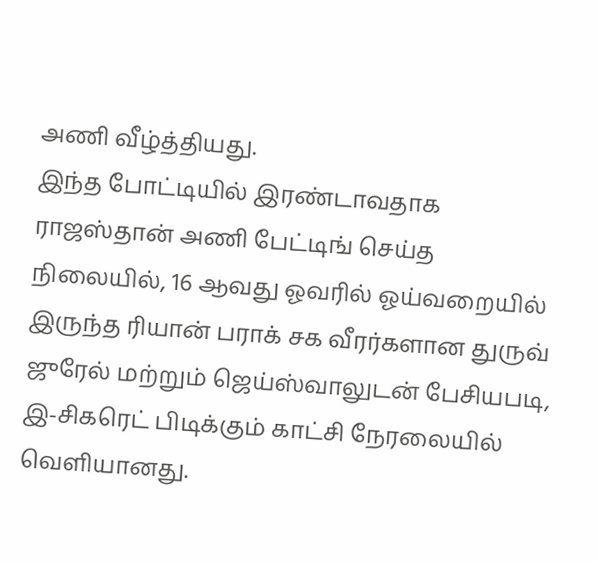அணி வீழ்த்தியது.
இந்த போட்டியில் இரண்டாவதாக ராஜஸ்தான் அணி பேட்டிங் செய்த நிலையில், 16 ஆவது ஓவரில் ஓய்வறையில் இருந்த ரியான் பராக் சக வீரர்களான துருவ் ஜுரேல் மற்றும் ஜெய்ஸ்வாலுடன் பேசியபடி, இ-சிகரெட் பிடிக்கும் காட்சி நேரலையில் வெளியானது.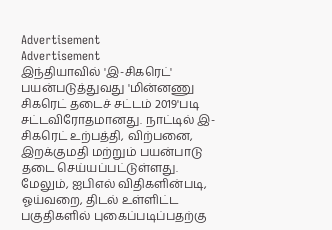Advertisement
Advertisement
இந்தியாவில் 'இ-சிகரெட்' பயன்படுத்துவது 'மின்னணு சிகரெட் தடைச் சட்டம் 2019'படி சட்டவிரோதமானது. நாட்டில் இ-சிகரெட் உற்பத்தி, விற்பனை, இறக்குமதி மற்றும் பயன்பாடு தடை செய்யப்பட்டுள்ளது.
மேலும், ஐபிஎல் விதிகளின்படி, ஓய்வறை, திடல் உள்ளிட்ட பகுதிகளில் புகைப்படிப்பதற்கு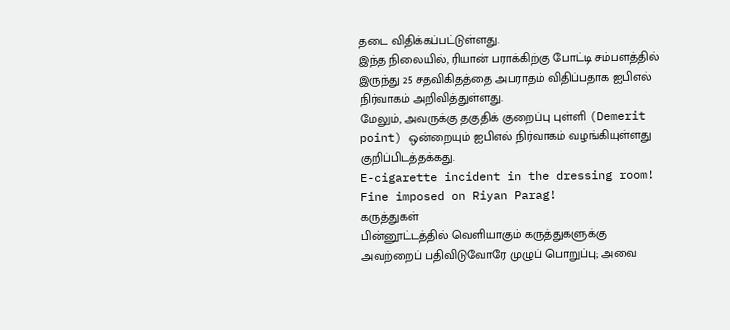தடை விதிக்கப்பட்டுள்ளது.
இந்த நிலையில், ரியான் பராக்கிற்கு போட்டி சம்பளத்தில் இருந்து 25 சதவிகிதத்தை அபராதம் விதிப்பதாக ஐபிஎல் நிர்வாகம் அறிவித்துள்ளது.
மேலும், அவருக்கு தகுதிக் குறைப்பு புள்ளி (Demerit point) ஒன்றையும் ஐபிஎல் நிர்வாகம் வழங்கியுள்ளது குறிப்பிடத்தக்கது.
E-cigarette incident in the dressing room! Fine imposed on Riyan Parag!
கருத்துகள்
பின்னூட்டத்தில் வெளியாகும் கருத்துகளுக்கு அவற்றைப் பதிவிடுவோரே முழுப் பொறுப்பு; அவை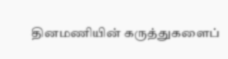தினமணியின் கருத்துகளைப்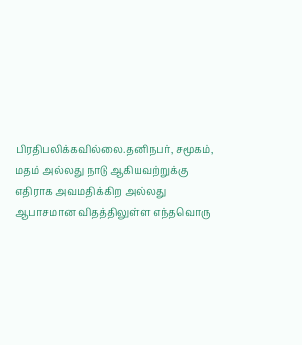பிரதிபலிக்கவில்லை.தனிநபர், சமூகம், மதம் அல்லது நாடு ஆகியவற்றுக்கு எதிராக அவமதிக்கிற அல்லது ஆபாசமான விதத்திலுள்ள எந்தவொரு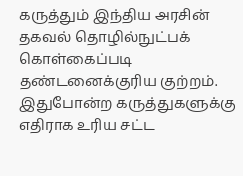கருத்தும் இந்திய அரசின் தகவல் தொழில்நுட்பக் கொள்கைப்படி தண்டனைக்குரிய குற்றம். இதுபோன்ற கருத்துகளுக்கு எதிராக உரிய சட்ட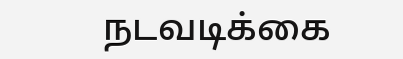நடவடிக்கை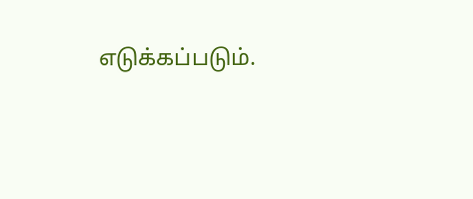எடுக்கப்படும்.